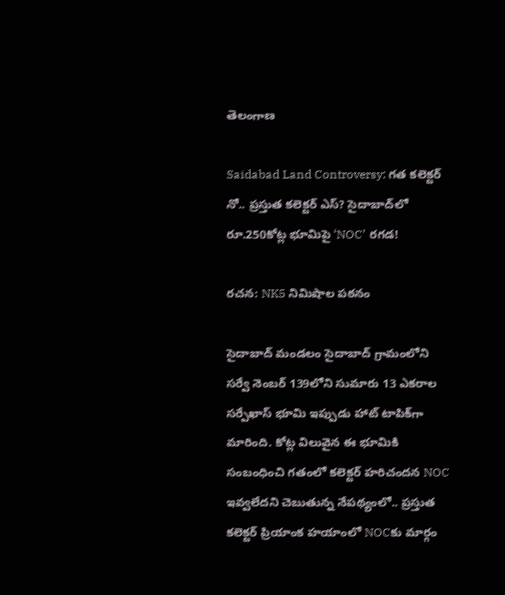తెలంగాణ

Saidabad Land Controversy: గత కలెక్టర్ నో.. ప్రస్తుత కలెక్టర్ ఎస్? సైదాబాద్‌లో రూ.250కోట్ల భూమిపై ‘NOC’ రగడ!

రచన: NK5 నిమిషాల పఠనం

సైదాబాద్ మండలం సైదాబాద్ గ్రామంలోని సర్వే నెంబర్ 139లోని సుమారు 13 ఎకరాల సర్పేఖాస్ భూమి ఇప్పుడు హాట్ టాపిక్‌గా మారింది. కోట్ల విలువైన ఈ భూమికి సంబంధించి గతంలో కలెక్టర్ హరిచందన NOC ఇవ్వలేదని చెబుతున్న నేపథ్యంలో.. ప్రస్తుత కలెక్టర్ ప్రియాంక హయాంలో NOCకు మార్గం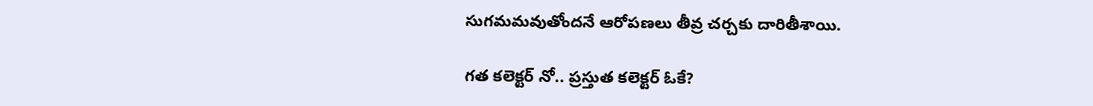సుగమమవుతోందనే ఆరోపణలు తీవ్ర చర్చకు దారితీశాయి.

గత కలెక్టర్ నో.. ప్రస్తుత కలెక్టర్ ఓకే?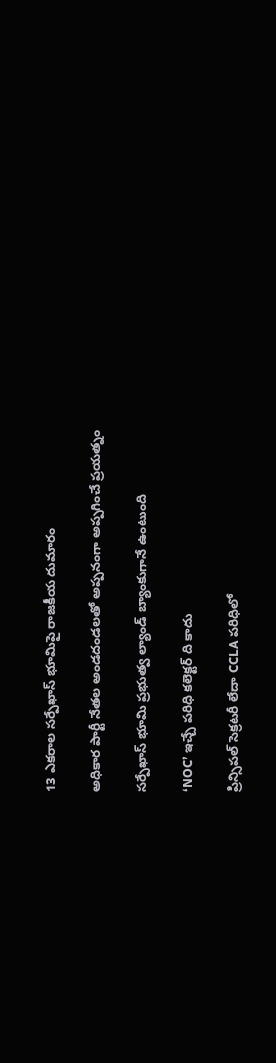13 ఎకరాల సర్పేఖాస్ భూమిపై రాజకీయ దుమారం

అధికార పార్టీ నేతల అండదండలతో అప్పనంగా అప్పగించే ప్రయత్నం

సర్పేఖాస్ భూమి ప్రభుత్వ ల్యాండ్ బ్యాంకుగానే ఉంటుంది

‘NOC’ ఇచ్చే పరిధి కలెక్టర్ ది కాదు

ప్రిన్సిపల్ సెక్రటరీ లేదా CCLA పరిధిలో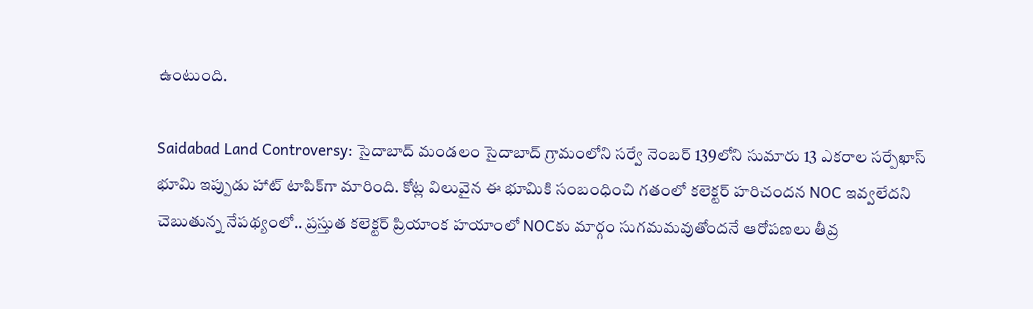ఉంటుంది.

Saidabad Land Controversy: సైదాబాద్ మండలం సైదాబాద్ గ్రామంలోని సర్వే నెంబర్ 139లోని సుమారు 13 ఎకరాల సర్పేఖాస్ భూమి ఇప్పుడు హాట్ టాపిక్‌గా మారింది. కోట్ల విలువైన ఈ భూమికి సంబంధించి గతంలో కలెక్టర్ హరిచందన NOC ఇవ్వలేదని చెబుతున్న నేపథ్యంలో.. ప్రస్తుత కలెక్టర్ ప్రియాంక హయాంలో NOCకు మార్గం సుగమమవుతోందనే ఆరోపణలు తీవ్ర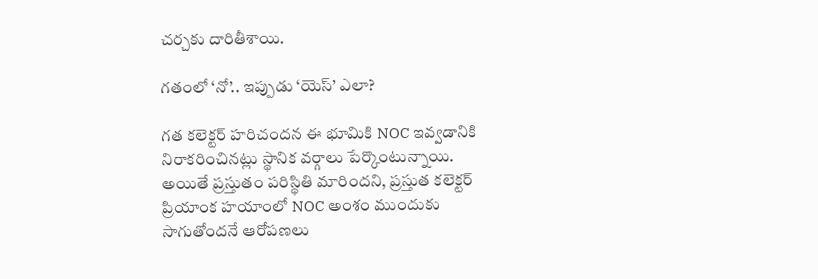చర్చకు దారితీశాయి.

గతంలో ‘నో’.. ఇప్పుడు ‘యెస్’ ఎలా?

గత కలెక్టర్ హరిచందన ఈ భూమికి NOC ఇవ్వడానికి నిరాకరించినట్లు స్థానిక వర్గాలు పేర్కొంటున్నాయి. అయితే ప్రస్తుతం పరిస్థితి మారిందని, ప్రస్తుత కలెక్టర్ ప్రియాంక హయాంలో NOC అంశం ముందుకు సాగుతోందనే ఆరోపణలు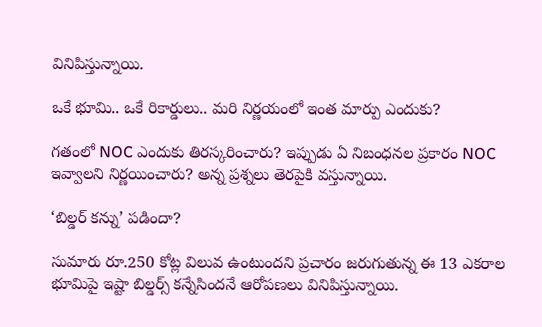వినిపిస్తున్నాయి.

ఒకే భూమి.. ఒకే రికార్డులు.. మరి నిర్ణయంలో ఇంత మార్పు ఎందుకు?

గతంలో NOC ఎందుకు తిరస్కరించారు? ఇప్పుడు ఏ నిబంధనల ప్రకారం NOC ఇవ్వాలని నిర్ణయించారు? అన్న ప్రశ్నలు తెరపైకి వస్తున్నాయి.

‘బిల్డర్ కన్ను’ పడిందా?

సుమారు రూ.250 కోట్ల విలువ ఉంటుందని ప్రచారం జరుగుతున్న ఈ 13 ఎకరాల భూమిపై ఇష్టా బిల్డర్స్ కన్నేసిందనే ఆరోపణలు వినిపిస్తున్నాయి.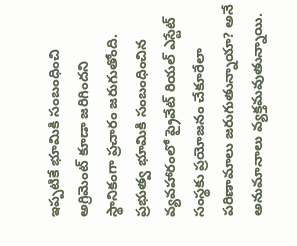ఇప్పటికే భూమికి సంబంధించి అగ్రిమెంట్ కూడా జరిగిందని స్థానికంగా ప్రచారం జరుగుతోంది. ప్రభుత్వ భూమికి సంబంధించిన వ్యవహారంలో ప్రైవేట్ రియల్ ఎస్టేట్ సంస్థకు ప్రయోజనం చేకూరేలా పరిణామాలు జరుగుతున్నాయా? అనే అనుమానాలు వ్యక్తమవుతున్నాయి.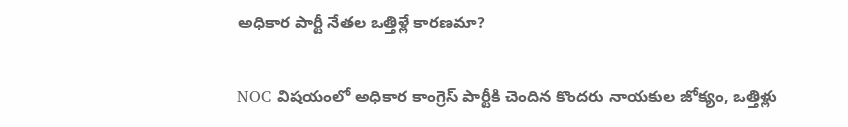అధికార పార్టీ నేతల ఒత్తిళ్లే కారణమా?

NOC విషయంలో అధికార కాంగ్రెస్ పార్టీకి చెందిన కొందరు నాయకుల జోక్యం, ఒత్తిళ్లు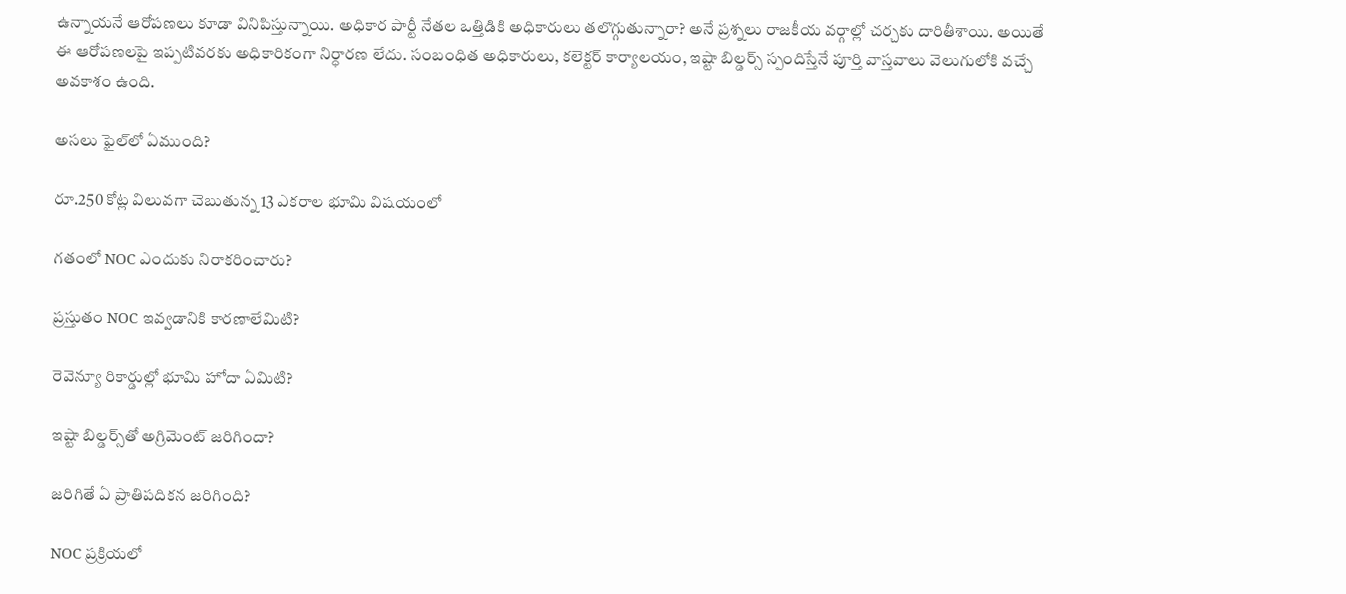ఉన్నాయనే ఆరోపణలు కూడా వినిపిస్తున్నాయి. అధికార పార్టీ నేతల ఒత్తిడికి అధికారులు తలొగ్గుతున్నారా? అనే ప్రశ్నలు రాజకీయ వర్గాల్లో చర్చకు దారితీశాయి. అయితే ఈ ఆరోపణలపై ఇప్పటివరకు అధికారికంగా నిర్ధారణ లేదు. సంబంధిత అధికారులు, కలెక్టర్ కార్యాలయం, ఇష్టా బిల్డర్స్ స్పందిస్తేనే పూర్తి వాస్తవాలు వెలుగులోకి వచ్చే అవకాశం ఉంది.

అసలు ఫైల్‌లో ఏముంది?

రూ.250 కోట్ల విలువగా చెబుతున్న 13 ఎకరాల భూమి విషయంలో

గతంలో NOC ఎందుకు నిరాకరించారు?

ప్రస్తుతం NOC ఇవ్వడానికి కారణాలేమిటి?

రెవెన్యూ రికార్డుల్లో భూమి హోదా ఏమిటి?

ఇష్టా బిల్డర్స్‌తో అగ్రిమెంట్ జరిగిందా?

జరిగితే ఏ ప్రాతిపదికన జరిగింది?

NOC ప్రక్రియలో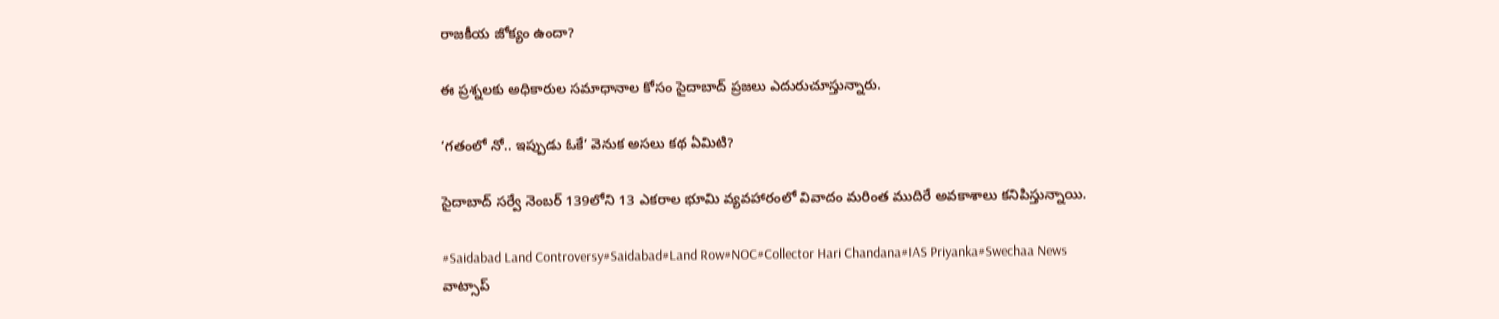రాజకీయ జోక్యం ఉందా?

ఈ ప్రశ్నలకు అధికారుల సమాధానాల కోసం సైదాబాద్ ప్రజలు ఎదురుచూస్తున్నారు.

‘గతంలో నో.. ఇప్పుడు ఓకే’ వెనుక అసలు కథ ఏమిటి?

సైదాబాద్ సర్వే నెంబర్ 139లోని 13 ఎకరాల భూమి వ్యవహారంలో వివాదం మరింత ముదిరే అవకాశాలు కనిపిస్తున్నాయి.

#Saidabad Land Controversy#Saidabad#Land Row#NOC#Collector Hari Chandana#IAS Priyanka#Swechaa News
వాట్సాప్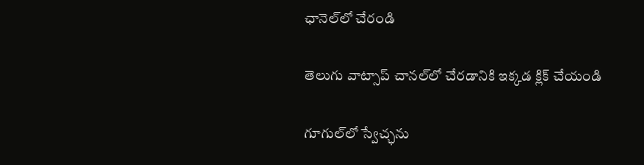ఛానెల్‌లో చేరండి

తెలుగు వాట్సాప్ చానల్‌లో చేరడానికి ఇక్కడ క్లిక్ చేయండి

గూగుల్‌లో స్వేచ్ఛను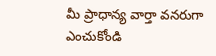మీ ప్రాధాన్య వార్తా వనరుగా ఎంచుకోండి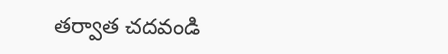తర్వాత చదవండి